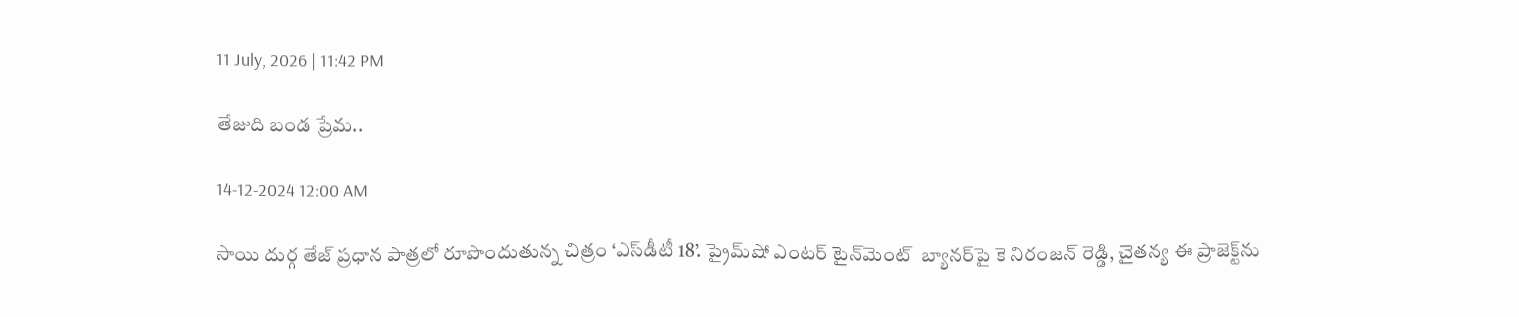11 July, 2026 | 11:42 PM

తేజుది బండ ప్రేమ..

14-12-2024 12:00 AM

సాయి దుర్గ తేజ్ ప్రధాన పాత్రలో రూపొందుతున్న చిత్రం ‘ఎస్‌డీటీ 18’. ప్రైమ్‌షో ఎంటర్ టైన్‌మెంట్  బ్యానర్‌పై కె నిరంజన్ రెడ్డి, చైతన్య ఈ ప్రాజెక్ట్‌ను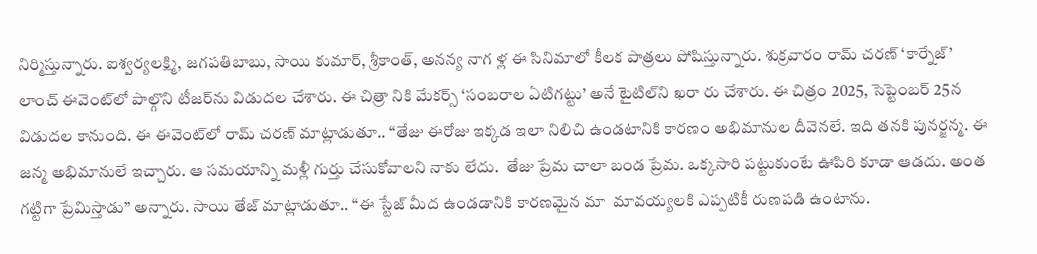నిర్మిస్తున్నారు. ఐశ్వర్యలక్ష్మి, జగపతిబాబు, సాయి కుమార్, శ్రీకాంత్, అనన్య నాగ ళ్ల ఈ సినిమాలో కీలక పాత్రలు పోషిస్తున్నారు. శుక్రవారం రామ్ చరణ్ ‘కార్నేజ్’ లాంచ్ ఈవెంట్‌లో పాల్గొని టీజర్‌ను విడుదల చేశారు. ఈ చిత్రా నికి మేకర్స్ ‘సంబరాల ఏటిగట్టు’ అనే టైటిల్‌ని ఖరా రు చేశారు. ఈ చిత్రం 2025, సెప్టెంబర్ 25న విడుదల కానుంది. ఈ ఈవెంట్‌లో రామ్ చరణ్ మాట్లాడుతూ.. “తేజు ఈరోజు ఇక్కడ ఇలా నిలిచి ఉండటానికి కారణం అభిమానుల దీవెనలే. ఇది తనకి పునర్జన్మ. ఈ జన్మ అభిమానులే ఇచ్చారు. ఆ సమయాన్ని మళ్లీ గుర్తు చేసుకోవాలని నాకు లేదు.  తేజు ప్రేమ చాలా బండ ప్రేమ. ఒక్కసారి పట్టుకుంటే ఊపిరి కూడా ఆడదు. అంత గట్టిగా ప్రేమిస్తాడు” అన్నారు. సాయి తేజ్ మాట్లాడుతూ.. “ఈ స్టేజ్ మీద ఉండడానికి కారణమైన మా  మావయ్యలకి ఎప్పటికీ రుణపడి ఉంటాను.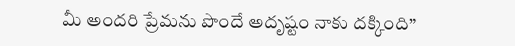మీ అందరి ప్రేమను పొందే అదృష్టం నాకు దక్కింది”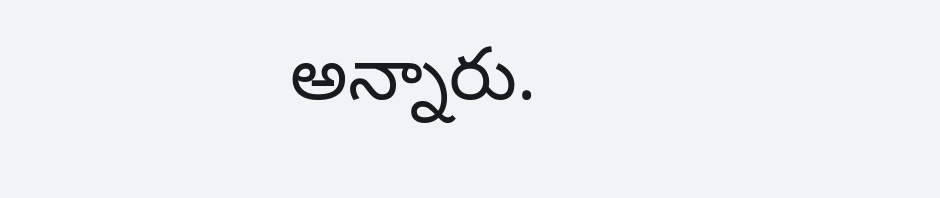అన్నారు.